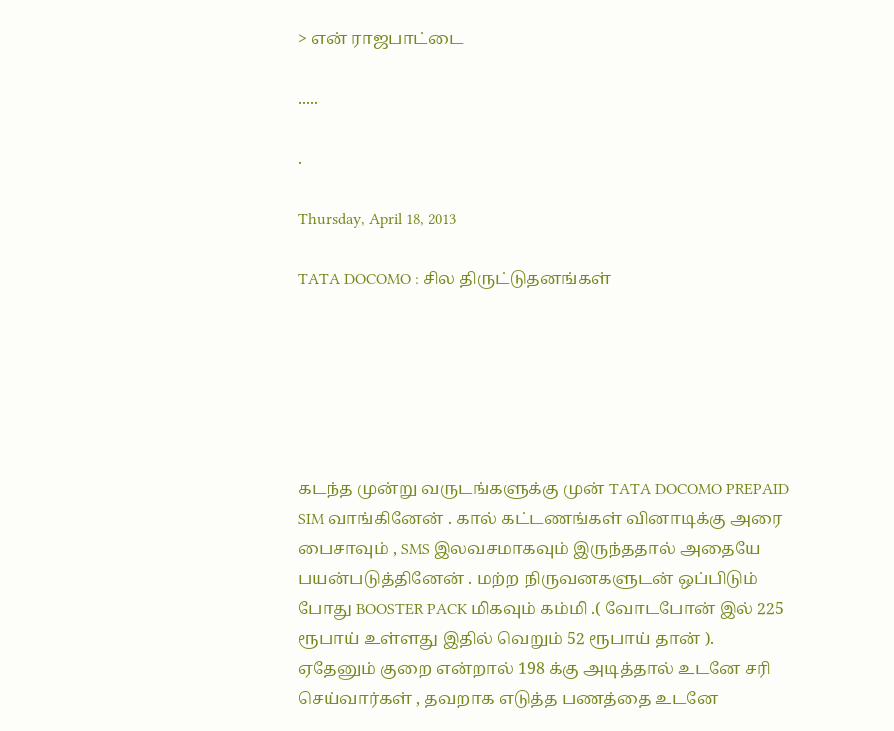> என் ராஜபாட்டை

.....

.

Thursday, April 18, 2013

TATA DOCOMO : சில திருட்டுதனங்கள்






கடந்த முன்று வருடங்களுக்கு முன் TATA DOCOMO PREPAID SIM வாங்கினேன் . கால் கட்டணங்கள் வினாடிக்கு அரை பைசாவும் , SMS இலவசமாகவும் இருந்ததால் அதையே பயன்படுத்தினேன் . மற்ற நிருவனகளுடன் ஒப்பிடும் போது BOOSTER PACK மிகவும் கம்மி .( வோடபோன் இல் 225 ரூபாய் உள்ளது இதில் வெறும் 52 ரூபாய் தான் ). ஏதேனும் குறை என்றால் 198 க்கு அடித்தால் உடனே சரி செய்வார்கள் , தவறாக எடுத்த பணத்தை உடனே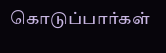கொடுப்பார்கள்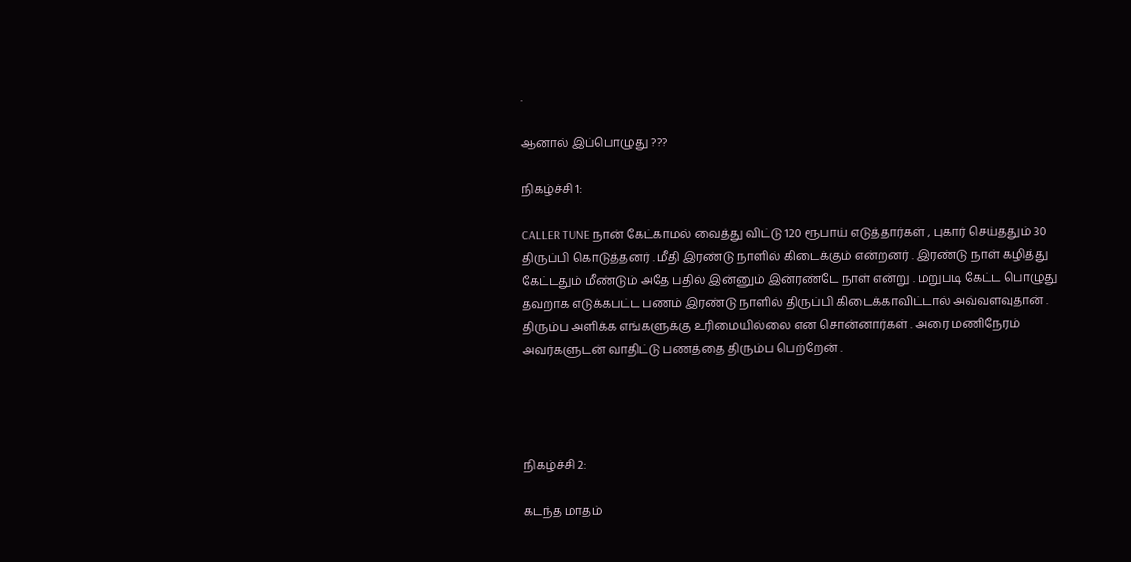.

ஆனால் இப்பொழுது ???

நிகழ்ச்சி 1:

CALLER TUNE நான் கேட்காமல் வைத்து விட்டு 120 ரூபாய் எடுத்தார்கள் , புகார் செய்ததும் 30 திருப்பி கொடுத்தனர் . மீதி இரண்டு நாளில் கிடைக்கும் என்றனர் . இரண்டு நாள் கழித்து கேட்டதும் மீண்டும் அதே பதில் இன்னும் இன்ரண்டே நாள் என்று . மறுபடி கேட்ட பொழுது தவறாக எடுக்கபட்ட பணம் இரண்டு நாளில் திருப்பி கிடைக்காவிட்டால் அவ்வளவுதான் . திரும்ப அளிக்க எங்களுக்கு உரிமையில்லை என சொன்னார்கள் . அரை மணிநேரம் அவர்களுடன் வாதிட்டு பணத்தை திரும்ப பெற்றேன் .




நிகழ்ச்சி 2:

கடந்த மாதம்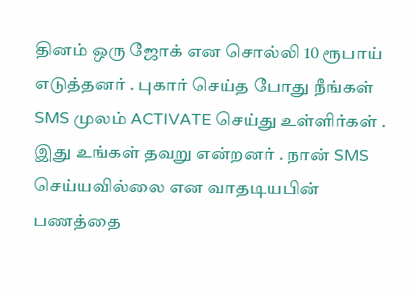தினம் ஒரு ஜோக் என சொல்லி 10 ரூபாய் எடுத்தனர் . புகார் செய்த போது நீங்கள் SMS முலம் ACTIVATE செய்து உள்ளிர்கள் . இது உங்கள் தவறு என்றனர் . நான் SMS செய்யவில்லை என வாதடியபின் பணத்தை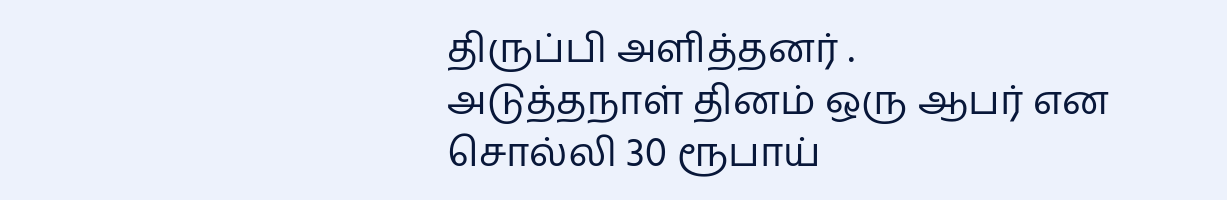திருப்பி அளித்தனர் .
அடுத்தநாள் தினம் ஒரு ஆபர் என சொல்லி 30 ரூபாய்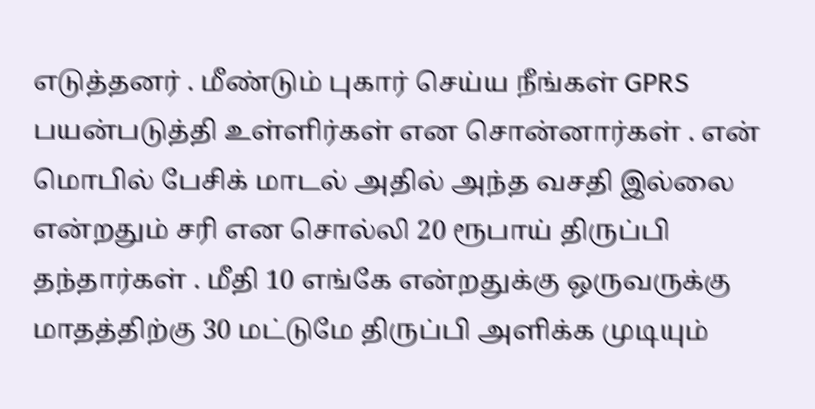எடுத்தனர் . மீண்டும் புகார் செய்ய நீங்கள் GPRS பயன்படுத்தி உள்ளிர்கள் என சொன்னார்கள் . என் மொபில் பேசிக் மாடல் அதில் அந்த வசதி இல்லை என்றதும் சரி என சொல்லி 20 ரூபாய் திருப்பி தந்தார்கள் . மீதி 10 எங்கே என்றதுக்கு ஒருவருக்கு மாதத்திற்கு 30 மட்டுமே திருப்பி அளிக்க முடியும்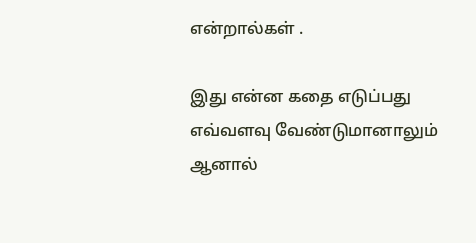என்றால்கள் .

இது என்ன கதை எடுப்பது எவ்வளவு வேண்டுமானாலும் ஆனால்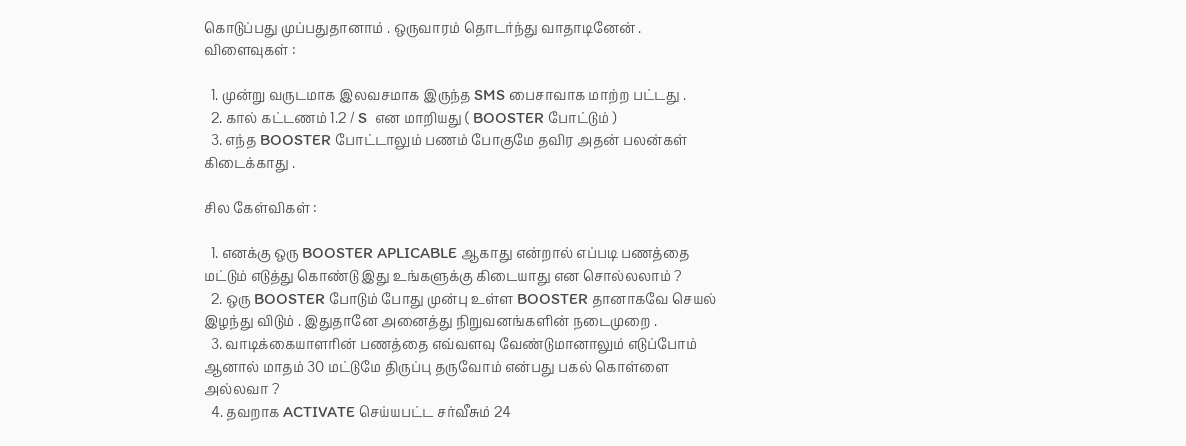கொடுப்பது முப்பதுதானாம் . ஒருவாரம் தொடர்ந்து வாதாடினேன் .
விளைவுகள் :

  1. முன்று வருடமாக இலவசமாக இருந்த SMS பைசாவாக மாற்ற பட்டது .
  2. கால் கட்டணம் 1.2 / S  என மாறியது ( BOOSTER போட்டும் )
  3. எந்த BOOSTER போட்டாலும் பணம் போகுமே தவிர அதன் பலன்கள் கிடைக்காது .

சில கேள்விகள் :

  1. எனக்கு ஒரு BOOSTER APLICABLE ஆகாது என்றால் எப்படி பணத்தை மட்டும் எடுத்து கொண்டு இது உங்களுக்கு கிடையாது என சொல்லலாம் ?
  2. ஒரு BOOSTER போடும் போது முன்பு உள்ள BOOSTER தானாகவே செயல் இழந்து விடும் . இதுதானே அனைத்து நிறுவனங்களின் நடைமுறை .
  3. வாடிக்கையாளரின் பணத்தை எவ்வளவு வேண்டுமானாலும் எடுப்போம் ஆனால் மாதம் 30 மட்டுமே திருப்பு தருவோம் என்பது பகல் கொள்ளை அல்லவா ?
  4. தவறாக ACTIVATE செய்யபட்ட சர்வீசும் 24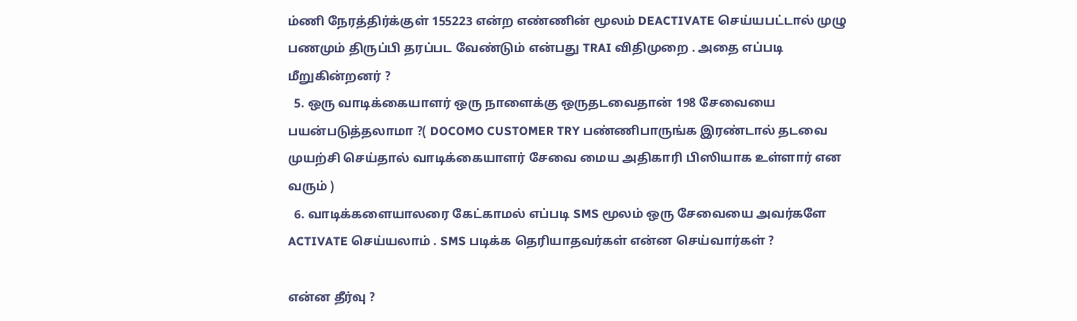ம்ணி நேரத்திர்க்குள் 155223 என்ற எண்ணின் மூலம் DEACTIVATE செய்யபட்டால் முழு பணமும் திருப்பி தரப்பட வேண்டும் என்பது TRAI விதிமுறை . அதை எப்படி மீறுகின்றனர் ?
  5. ஒரு வாடிக்கையாளர் ஒரு நாளைக்கு ஒருதடவைதான் 198 சேவையை பயன்படுத்தலாமா ?( DOCOMO CUSTOMER TRY பண்ணிபாருங்க இரண்டால் தடவை முயற்சி செய்தால் வாடிக்கையாளர் சேவை மைய அதிகாரி பிஸியாக உள்ளார் என வரும் )
  6. வாடிக்களையாலரை கேட்காமல் எப்படி SMS மூலம் ஒரு சேவையை அவர்களே ACTIVATE செய்யலாம் . SMS படிக்க தெரியாதவர்கள் என்ன செய்வார்கள் ?

என்ன தீர்வு ?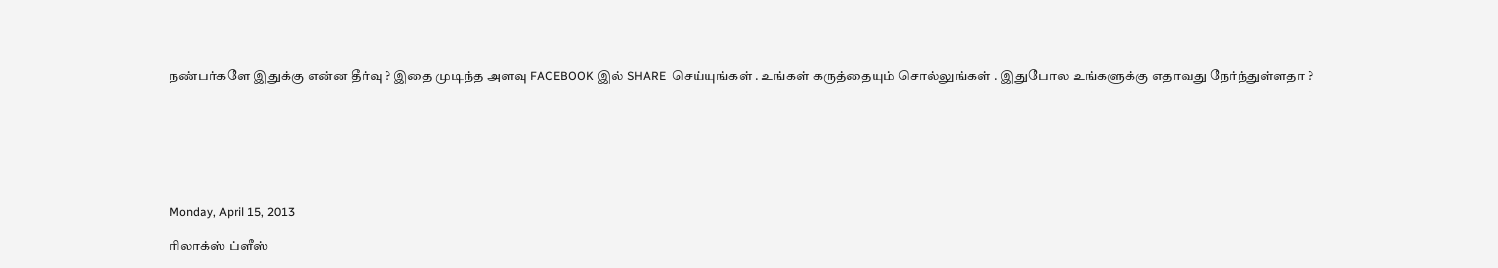நண்பர்களே இதுக்கு என்ன தீர்வு ? இதை முடிந்த அளவு FACEBOOK இல் SHARE  செய்யுங்கள் . உங்கள் கருத்தையும் சொல்லுங்கள் . இதுபோல உங்களுக்கு எதாவது நேர்ந்துள்ளதா ?







Monday, April 15, 2013

ரிலாக்ஸ் ப்ளீஸ்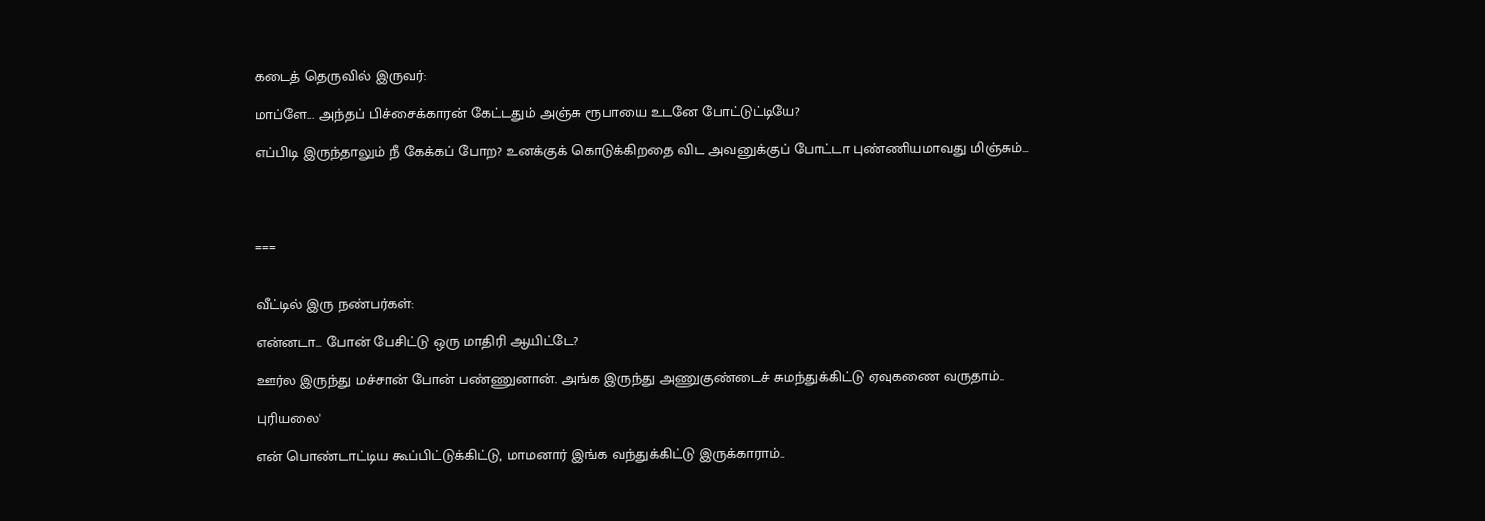கடைத் தெருவில் இருவர்:

மாப்ளே... அந்தப் பிச்சைக்காரன் கேட்டதும் அஞ்சு ரூபாயை உடனே போட்டுட்டியே?

எப்பிடி இருந்தாலும் நீ கேக்கப் போற? உனக்குக் கொடுக்கிறதை விட அவனுக்குப் போட்டா புண்ணியமாவது மிஞ்சும்...




===


வீட்டில் இரு நண்பர்கள்:

என்னடா... போன் பேசிட்டு ஒரு மாதிரி ஆயிட்டே?

ஊர்ல இருந்து மச்சான் போன் பண்ணுனான். அங்க இருந்து அணுகுண்டைச் சுமந்துக்கிட்டு ஏவுகணை வருதாம்..

புரியலை'

என் பொண்டாட்டிய கூப்பிட்டுக்கிட்டு, மாமனார் இங்க வந்துக்கிட்டு இருக்காராம்..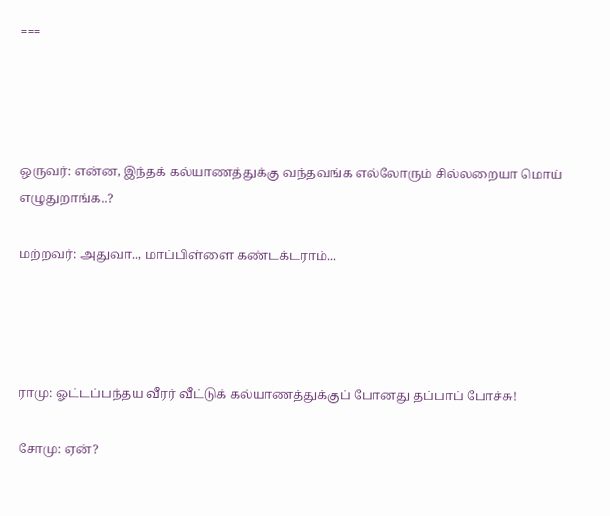===




ஒருவர்: என்ன, இந்தக் கல்யாணத்துக்கு வந்தவங்க எல்லோரும் சில்லறையா மொய் எழுதுறாங்க..?

மற்றவர்: அதுவா.., மாப்பிள்ளை கண்டக்டராம்...




ராமு: ஓட்டப்பந்தய வீரர் வீட்டுக் கல்யாணத்துக்குப் போனது தப்பாப் போச்சு!

சோமு: ஏன்?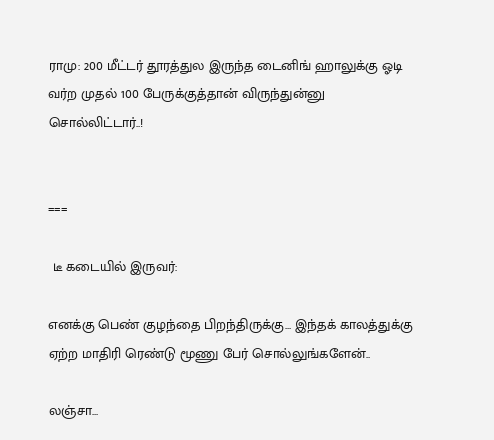ராமு: 200 மீட்டர் தூரத்துல இருந்த டைனிங் ஹாலுக்கு ஓடி வர்ற முதல் 100 பேருக்குத்தான் விருந்துன்னு சொல்லிட்டார்..!


===

 டீ கடையில் இருவர்:

எனக்கு பெண் குழந்தை பிறந்திருக்கு... இந்தக் காலத்துக்கு ஏற்ற மாதிரி ரெண்டு மூணு பேர் சொல்லுங்களேன்..

லஞ்சா...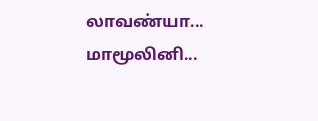லாவண்யா...
மாமூலினி...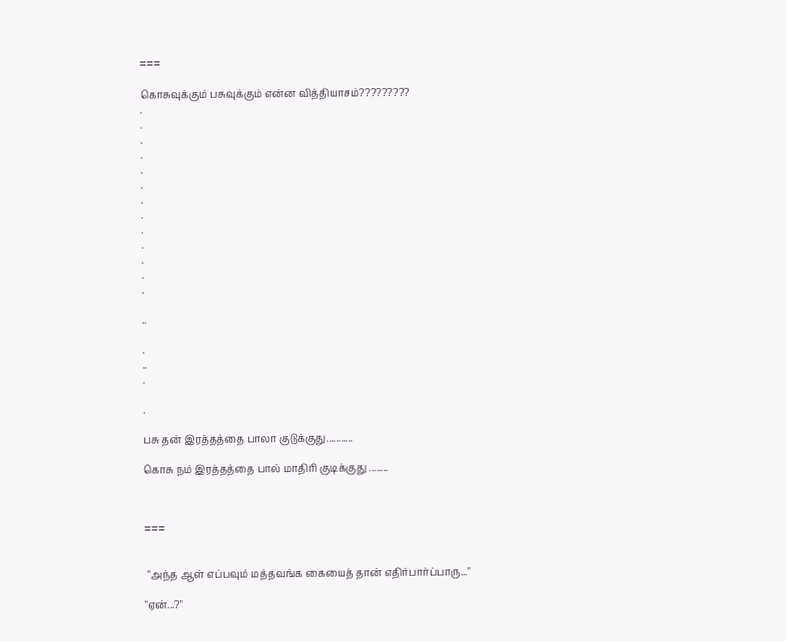===

கொசுவுக்கும் பசுவுக்கும் என்ன வித்தியாசம்?????????
.
.
.
.
.
.
.
.
.
.
.
.
.

..

.
..
.

.

பசு தன் இரத்தத்தை பாலா குடுக்குது...........

கொசு நம் இரத்தத்தை பால் மாதிரி குடிக்குது ........



===


 "அந்த ஆள் எப்பவும் மத்தவங்க கையைத் தான் எதிர்பார்ப்பாரு..."

"ஏன்...?"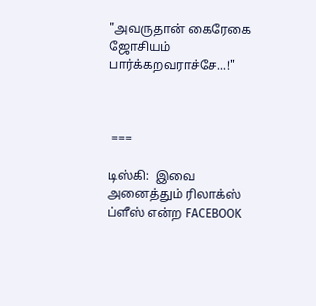"அவருதான் கைரேகை ஜோசியம் பார்க்கறவராச்சே...!"



 ===

டிஸ்கி:  இவை அனைத்தும் ரிலாக்ஸ் ப்ளீஸ் என்ற FACEBOOK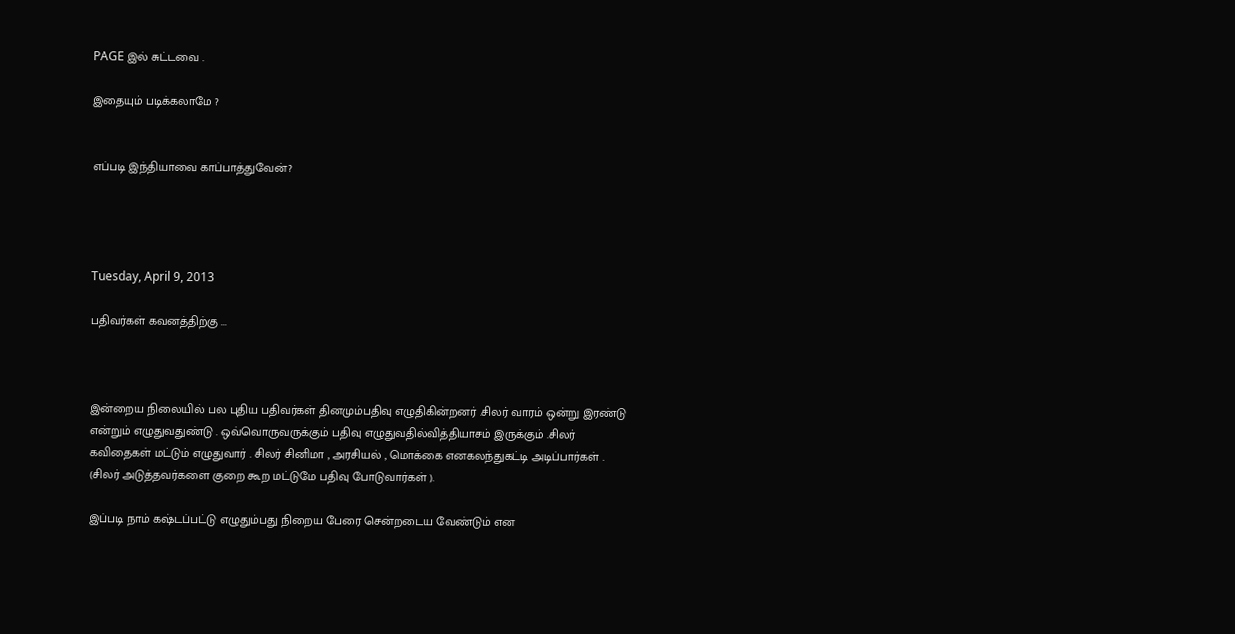PAGE இல் சுட்டவை .

இதையும் படிக்கலாமே ?


எப்படி இந்தியாவை காப்பாத்துவேன்?




Tuesday, April 9, 2013

பதிவர்கள் கவனத்திற்கு ...



இன்றைய நிலையில் பல புதிய பதிவர்கள் தினமும்பதிவு எழுதிகின்றனர் .சிலர் வாரம் ஒன்று இரண்டு என்றும் எழுதுவதுண்டு . ஒவ்வொருவருக்கும் பதிவு எழுதுவதில்வித்தியாசம் இருக்கும் .சிலர் கவிதைகள் மட்டும் எழுதுவார் . சிலர் சினிமா , அரசியல் , மொக்கை எனகலந்துகட்டி அடிப்பார்கள் . (சிலர் அடுத்தவர்களை குறை கூற மட்டுமே பதிவு போடுவார்கள் ).

இப்படி நாம் கஷ்டப்பட்டு எழுதும்பது நிறைய பேரை சென்றடைய வேண்டும் என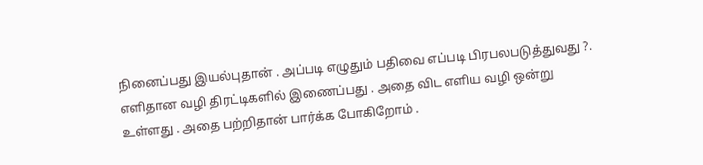நினைப்பது இயல்புதான் . அப்படி எழுதும் பதிவை எப்படி பிரபலபடுத்துவது ?.  எளிதான வழி திரட்டிகளில் இணைப்பது . அதை விட எளிய வழி ஒன்று உள்ளது . அதை பற்றிதான் பார்க்க போகிறோம் .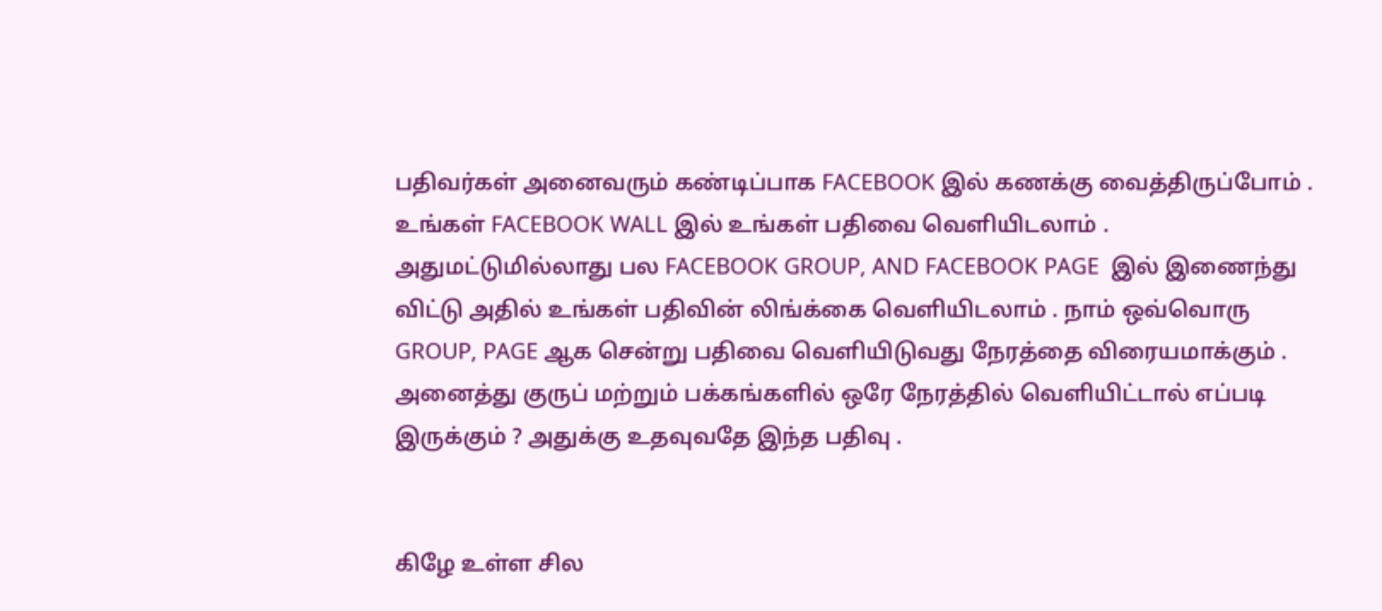பதிவர்கள் அனைவரும் கண்டிப்பாக FACEBOOK இல் கணக்கு வைத்திருப்போம் . உங்கள் FACEBOOK WALL இல் உங்கள் பதிவை வெளியிடலாம் . அதுமட்டுமில்லாது பல FACEBOOK GROUP, AND FACEBOOK PAGE  இல் இணைந்து விட்டு அதில் உங்கள் பதிவின் லிங்க்கை வெளியிடலாம் . நாம் ஒவ்வொரு GROUP, PAGE ஆக சென்று பதிவை வெளியிடுவது நேரத்தை விரையமாக்கும் . அனைத்து குருப் மற்றும் பக்கங்களில் ஒரே நேரத்தில் வெளியிட்டால் எப்படி இருக்கும் ? அதுக்கு உதவுவதே இந்த பதிவு .


கிழே உள்ள சில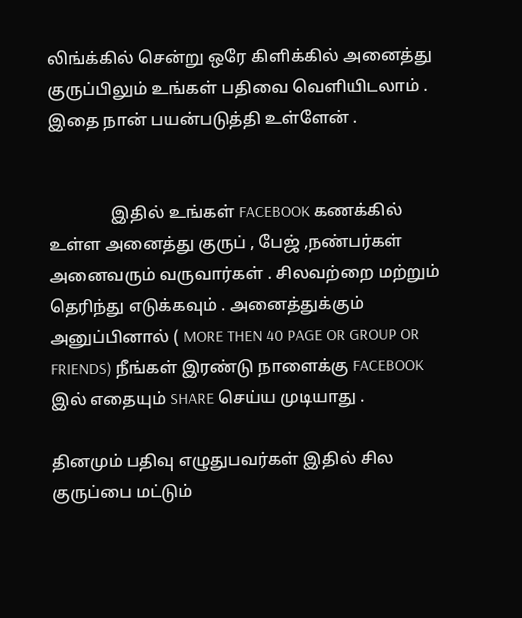லிங்க்கில் சென்று ஒரே கிளிக்கில் அனைத்து குருப்பிலும் உங்கள் பதிவை வெளியிடலாம் . இதை நான் பயன்படுத்தி உள்ளேன் .


               இதில் உங்கள் FACEBOOK கணக்கில் உள்ள அனைத்து குருப் , பேஜ் ,நண்பர்கள் அனைவரும் வருவார்கள் . சிலவற்றை மற்றும் தெரிந்து எடுக்கவும் . அனைத்துக்கும் அனுப்பினால் ( MORE THEN 40 PAGE OR GROUP OR FRIENDS) நீங்கள் இரண்டு நாளைக்கு FACEBOOK இல் எதையும் SHARE செய்ய முடியாது .

தினமும் பதிவு எழுதுபவர்கள் இதில் சில குருப்பை மட்டும்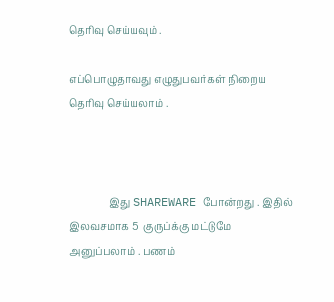தெரிவு செய்யவும் .

எப்பொழுதாவது எழுதுபவர்கள் நிறைய தெரிவு செய்யலாம் .



                இது SHAREWARE போன்றது . இதில் இலவசமாக 5  குருப்க்கு மட்டுமே அனுப்பலாம் . பணம்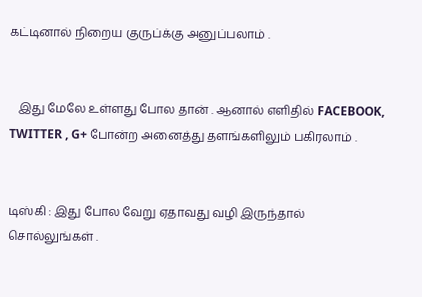கட்டினால் நிறைய குருப்க்கு அனுப்பலாம் .


   இது மேலே உள்ளது போல தான் . ஆனால் எளிதில் FACEBOOK, TWITTER , G+ போன்ற அனைத்து தளங்களிலும் பகிரலாம் .


டிஸ்கி : இது போல வேறு ஏதாவது வழி இருந்தால் சொல்லுங்கள் .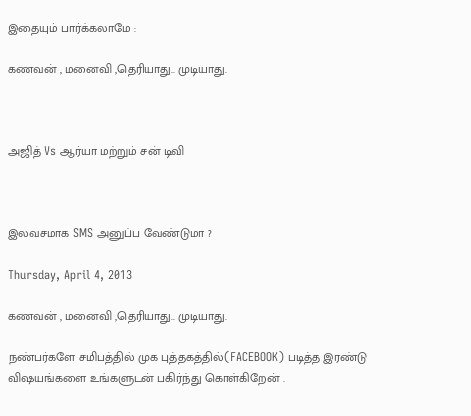இதையும் பார்க்கலாமே :

கணவன் , மனைவி ,தெரியாது.. முடியாது.



அஜித் Vs ஆர்யா மற்றும் சன் டிவி



இலவசமாக SMS அனுப்ப வேண்டுமா ?

Thursday, April 4, 2013

கணவன் , மனைவி ,தெரியாது.. முடியாது.

நண்பர்களே சமிபத்தில் முக புத்தகத்தில்(FACEBOOK) படித்த இரண்டு விஷயங்களை உங்களுடன் பகிர்ந்து கொள்கிறேன் .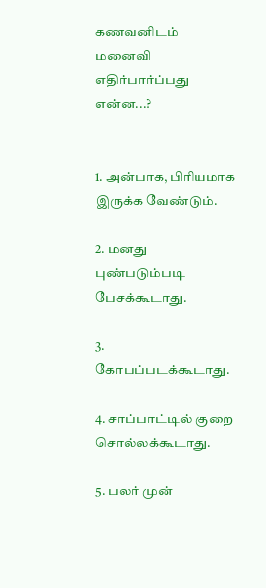கணவனிடம் மனைவி எதிர்பார்ப்பது என்ன...?


1. அன்பாக, பிரியமாக இருக்க வேண்டும்.

2. மனது புண்படும்படி பேசக்கூடாது.

3. கோபப்படக்கூடாது.

4. சாப்பாட்டில் குறை சொல்லக்கூடாது.

5. பலர் முன்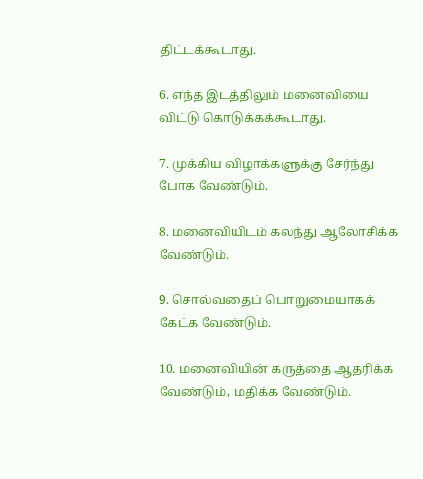திட்டக்கூடாது.

6. எந்த இடத்திலும் மனைவியை விட்டு கொடுக்கக்கூடாது.

7. முக்கிய விழாக்களுக்கு சேர்ந்து போக வேண்டும்.

8. மனைவியிடம் கலந்து ஆலோசிக்க வேண்டும்.

9. சொல்வதைப் பொறுமையாகக் கேட்க வேண்டும்.

10. மனைவியின் கருத்தை ஆதரிக்க வேண்டும், மதிக்க வேண்டும்.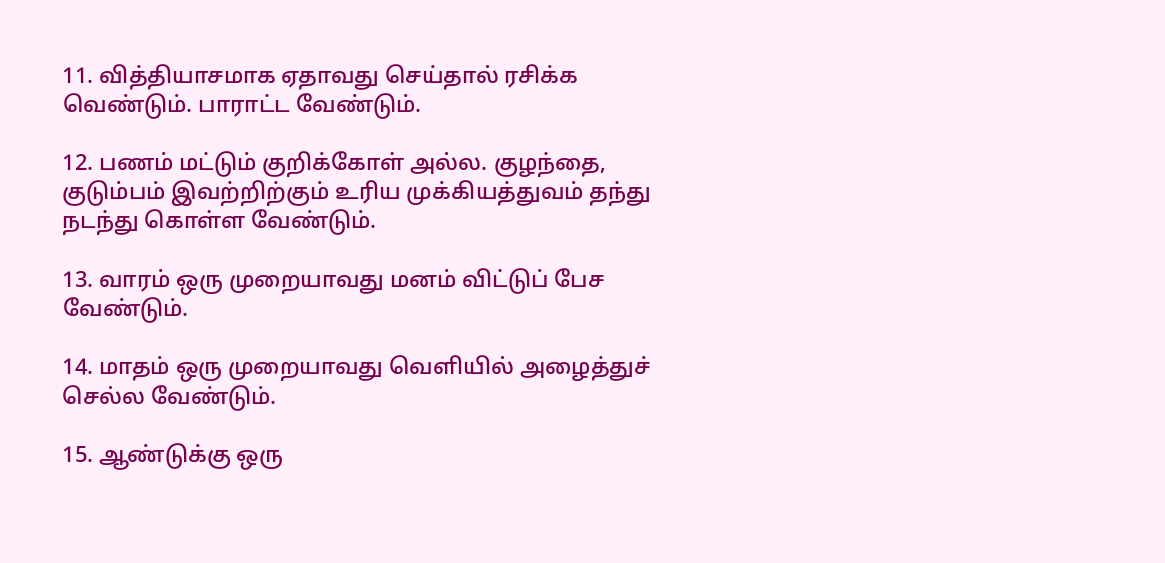11. வித்தியாசமாக ஏதாவது செய்தால் ரசிக்க வெண்டும். பாராட்ட வேண்டும்.

12. பணம் மட்டும் குறிக்கோள் அல்ல. குழந்தை, குடும்பம் இவற்றிற்கும் உரிய முக்கியத்துவம் தந்து நடந்து கொள்ள வேண்டும்.

13. வாரம் ஒரு முறையாவது மனம் விட்டுப் பேச வேண்டும்.

14. மாதம் ஒரு முறையாவது வெளியில் அழைத்துச் செல்ல வேண்டும்.

15. ஆண்டுக்கு ஒரு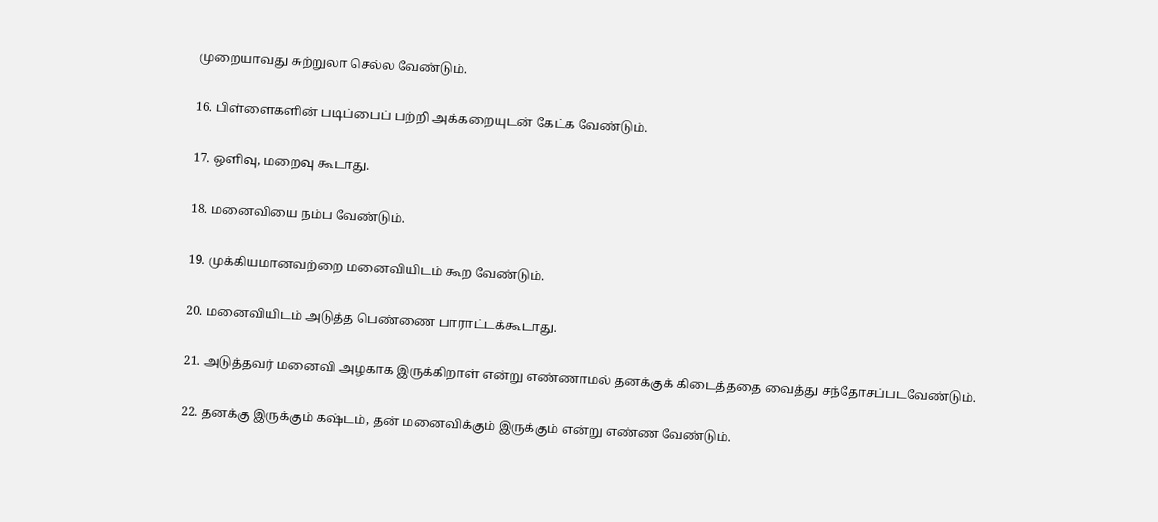முறையாவது சுற்றுலா செல்ல வேண்டும்.

16. பிள்ளைகளின் படிப்பைப் பற்றி அக்கறையுடன் கேட்க வேண்டும்.

17. ஒளிவு, மறைவு கூடாது.

18. மனைவியை நம்ப வேண்டும்.

19. முக்கியமானவற்றை மனைவியிடம் கூற வேண்டும்.

20. மனைவியிடம் அடுத்த பெண்ணை பாராட்டக்கூடாது.

21. அடுத்தவர் மனைவி அழகாக இருக்கிறாள் என்று எண்ணாமல் தனக்குக் கிடைத்ததை வைத்து சந்தோசப்படவேண்டும்.

22. தனக்கு இருக்கும் கஷ்டம், தன் மனைவிக்கும் இருக்கும் என்று எண்ண வேண்டும்.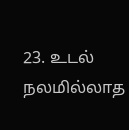23. உடல் நலமில்லாத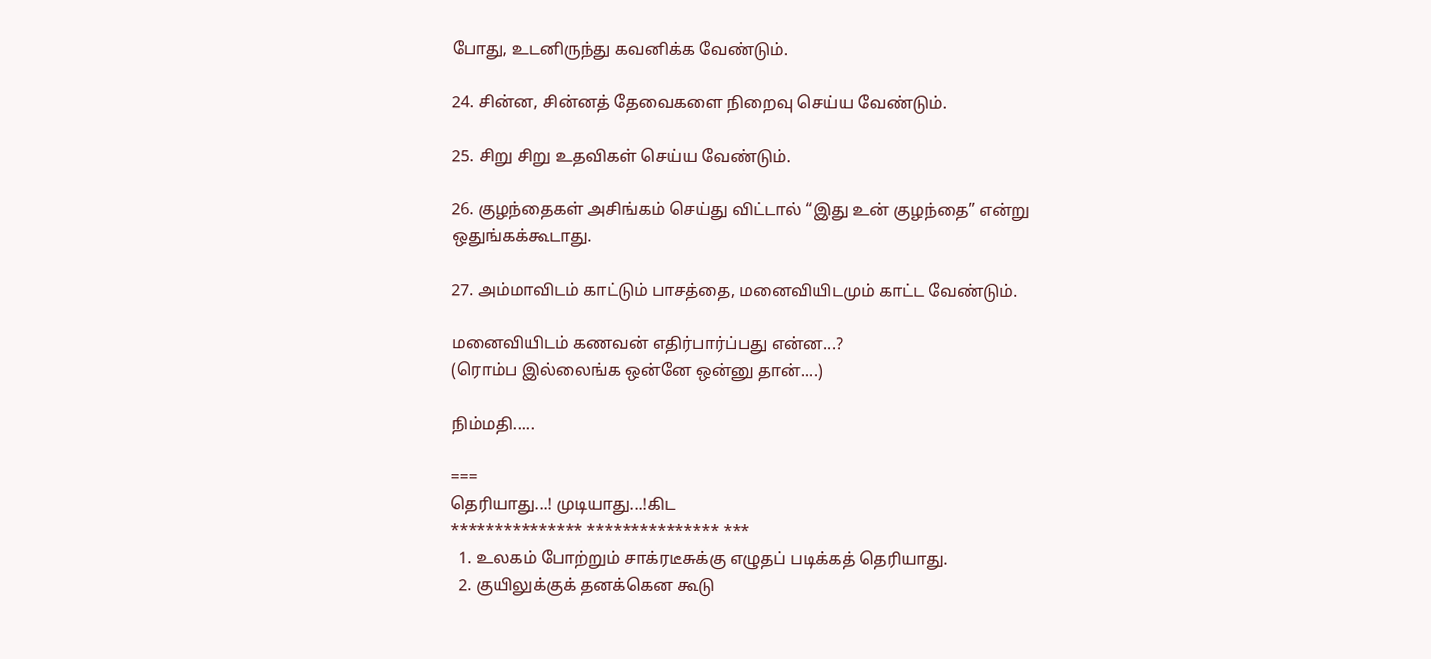போது, உடனிருந்து கவனிக்க வேண்டும்.

24. சின்ன, சின்னத் தேவைகளை நிறைவு செய்ய வேண்டும்.

25. சிறு சிறு உதவிகள் செய்ய வேண்டும்.

26. குழந்தைகள் அசிங்கம் செய்து விட்டால் “இது உன் குழந்தை” என்று ஒதுங்கக்கூடாது.

27. அம்மாவிடம் காட்டும் பாசத்தை, மனைவியிடமும் காட்ட வேண்டும்.

மனைவியிடம் கணவன் எதிர்பார்ப்பது என்ன...?
(ரொம்ப இல்லைங்க ஒன்னே ஒன்னு தான்....)

நிம்மதி.....

===
தெரியாது...! முடியாது...!கிட
*************** *************** ***
  1. உலகம் போற்றும் சாக்ரடீசுக்கு எழுதப் படிக்கத் தெரியாது.
  2. குயிலுக்குக் தனக்கென கூடு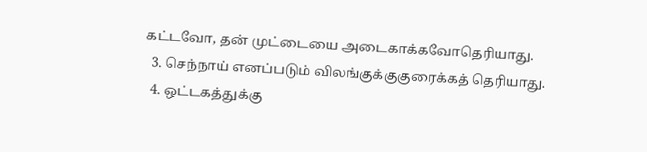கட்டவோ, தன் முட்டையை அடைகாக்கவோதெரியாது.
  3. செந்நாய் எனப்படும் விலங்குக்குகுரைக்கத் தெரியாது.
  4. ஒட்டகத்துக்கு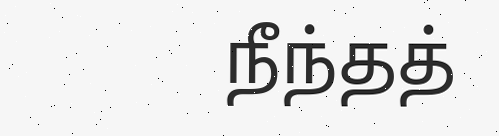நீந்தத்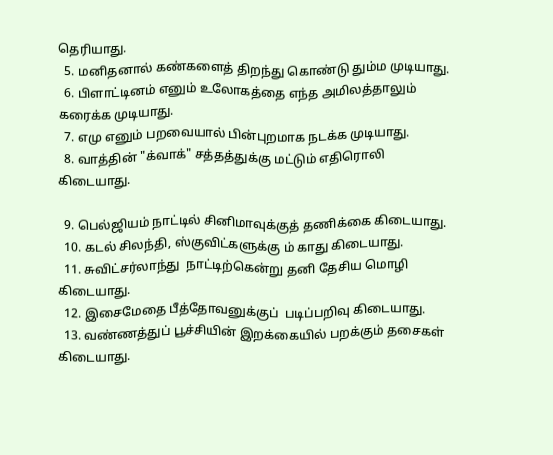தெரியாது.
  5. மனிதனால் கண்களைத் திறந்து கொண்டு தும்ம முடியாது.
  6. பிளாட்டினம் எனும் உலோகத்தை எந்த அமிலத்தாலும் கரைக்க முடியாது.
  7. எமு எனும் பறவையால் பின்புறமாக நடக்க முடியாது.
  8. வாத்தின் "க்வாக்" சத்தத்துக்கு மட்டும் எதிரொலி கிடையாது.

  9. பெல்ஜியம் நாட்டில் சினிமாவுக்குத் தணிக்கை கிடையாது.
  10. கடல் சிலந்தி, ஸ்குவிட்களுக்கு ம் காது கிடையாது.
  11. சுவிட்சர்லாந்து  நாட்டிற்கென்று தனி தேசிய மொழி கிடையாது.
  12. இசைமேதை பீத்தோவனுக்குப்  படிப்பறிவு கிடையாது.
  13. வண்ணத்துப் பூச்சியின் இறக்கையில் பறக்கும் தசைகள் கிடையாது.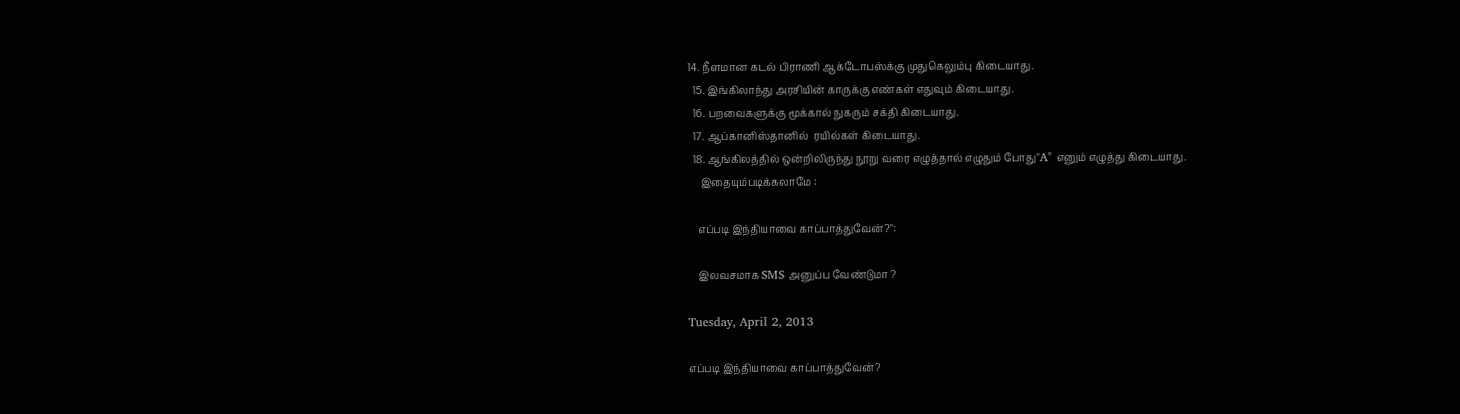14. நீளமான கடல் பிராணி ஆக்டோபஸ்க்கு முதுகெலும்பு கிடையாது.
  15. இங்கிலாந்து அரசியின் காருக்கு எண்கள் எதுவும் கிடையாது.
  16. பறவைகளுக்கு மூக்கால் நுகரும் சக்தி கிடையாது.
  17. ஆப்கானிஸ்தானில்  ரயில்கள் கிடையாது.
  18. ஆங்கிலத்தில் ஒன்றிலிருந்து நூறு வரை எழுத்தால் எழுதும் போது"A" எனும் எழுத்து கிடையாது.
     இதையும்படிக்கலாமே :

    எப்படி இந்தியாவை காப்பாத்துவேன்?":

    இலவசமாக SMS அனுப்ப வேண்டுமா ?

Tuesday, April 2, 2013

எப்படி இந்தியாவை காப்பாத்துவேன்?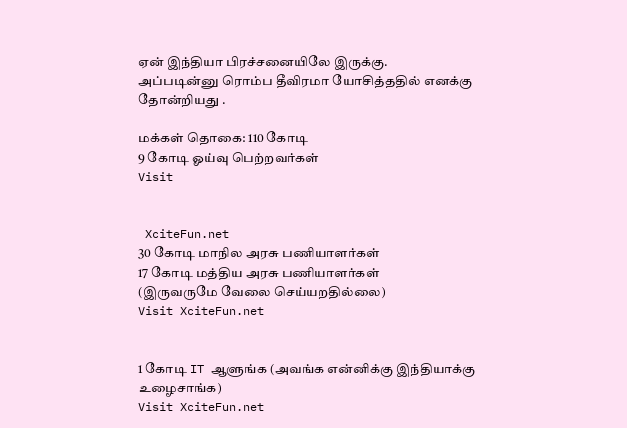ஏன் இந்தியா பிரச்சனையிலே இருக்கு.
அப்படின்னு ரொம்ப தீவிரமா யோசித்ததில் எனக்கு தோன்றியது .

மக்கள் தொகை: 110 கோடி
9 கோடி ஓய்வு பெற்றவர்கள்
Visit


 XciteFun.net
30 கோடி மாநில அரசு பணியாளர்கள்
17 கோடி மத்திய அரசு பணியாளர்கள்
(இருவருமே வேலை செய்யறதில்லை)
Visit XciteFun.net


1 கோடி IT ஆளுங்க (அவங்க என்னிக்கு இந்தியாக்கு உழைசாங்க)
Visit XciteFun.net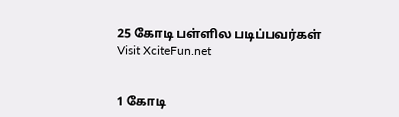25 கோடி பள்ளில படிப்பவர்கள்
Visit XciteFun.net


1 கோடி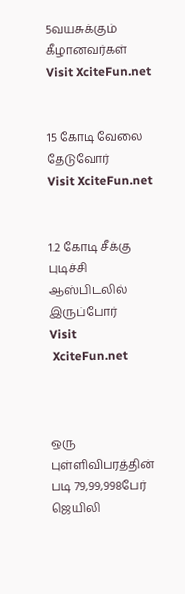5வயசுக்கும் கீழானவர்கள்
Visit XciteFun.net


15 கோடி வேலை தேடுவோர்
Visit XciteFun.net


1.2 கோடி சீக்கு புடிச்சி ஆஸ்பிடலில் இருப்போர்
Visit
 XciteFun.net



ஒரு புள்ளிவிபரத்தின் படி 79,99,998பேர் ஜெயிலி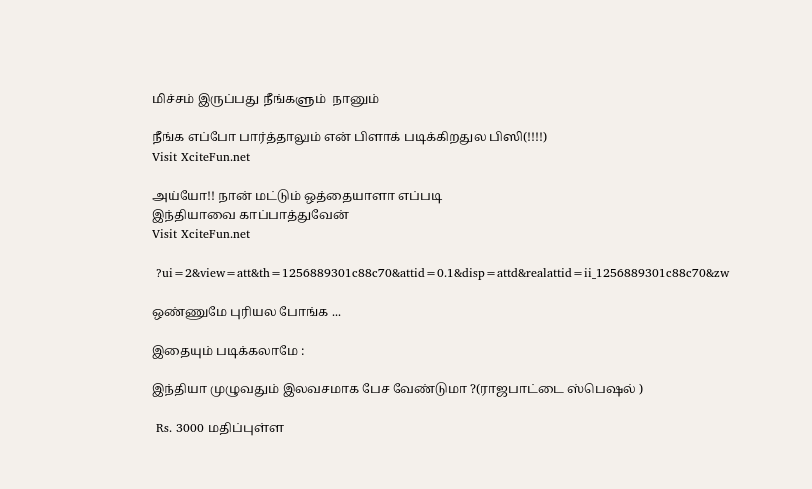மிச்சம் இருப்பது நீங்களும்  நானும்

நீங்க எப்போ பார்த்தாலும் என் பிளாக் படிக்கிறதுல பிஸி(!!!!)
Visit XciteFun.net

அய்யோ!! நான் மட்டும் ஒத்தையாளா எப்படி
இந்தியாவை காப்பாத்துவேன்
Visit XciteFun.net

 ?ui=2&view=att&th=1256889301c88c70&attid=0.1&disp=attd&realattid=ii_1256889301c88c70&zw

ஒண்ணுமே புரியல போங்க ...

இதையும் படிக்கலாமே :

இந்தியா முழுவதும் இலவசமாக பேச வேண்டுமா ?(ராஜபாட்டை ஸ்பெஷல் )

 Rs. 3000 மதிப்புள்ள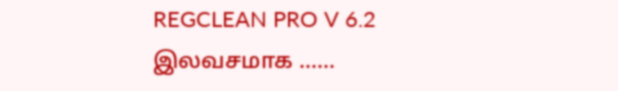REGCLEAN PRO V 6.2 இலவசமாக ......